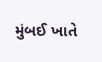મુંબઈ ખાતે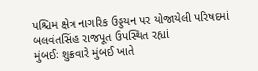પશ્ચિમ ક્ષેત્ર નાગરિક ઉડ્ડયન પર યોજાયેલી પરિષદમાં બલવંતસિંહ રાજપૂત ઉપસ્થિત રહ્યાં
મુંબઈઃ શુક્રવારે મુંબઈ ખાતે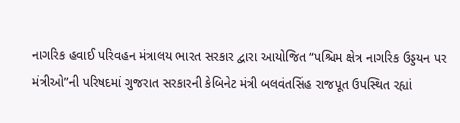નાગરિક હવાઈ પરિવહન મંત્રાલય ભારત સરકાર દ્વારા આયોજિત “પશ્ચિમ ક્ષેત્ર નાગરિક ઉડ્ડયન પર મંત્રીઓ”ની પરિષદમાં ગુજરાત સરકારની કેબિનેટ મંત્રી બલવંતસિંહ રાજપૂત ઉપસ્થિત રહ્યાં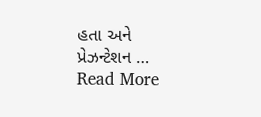હતા અને પ્રેઝન્ટેશન … Read More